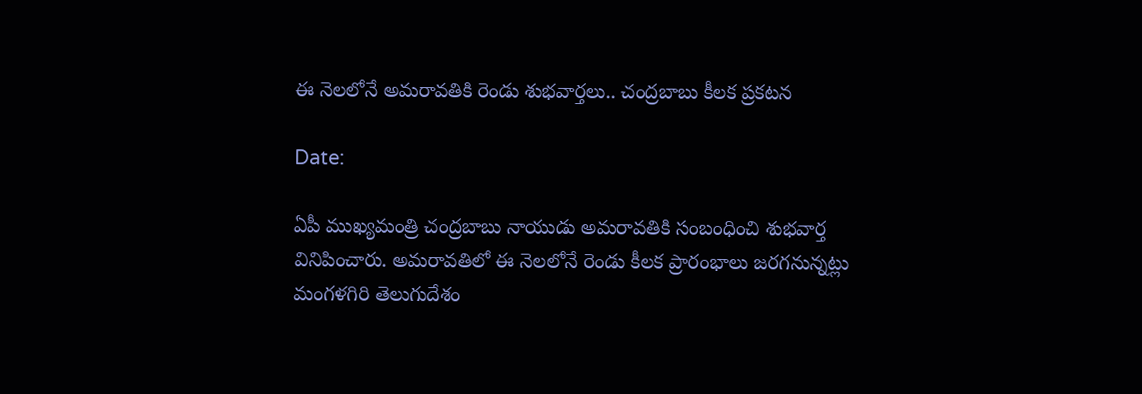ఈ నెలలోనే అమరావతికి రెండు శుభవార్తలు.. చంద్రబాబు కీలక ప్రకటన

Date:

ఏపీ ముఖ్యమంత్రి చంద్రబాబు నాయుడు అమరావతికి సంబంధించి శుభవార్త వినిపించారు. అమరావతిలో ఈ నెలలోనే రెండు కీలక ప్రారంభాలు జరగనున్నట్లు మంగళగిరి తెలుగుదేశం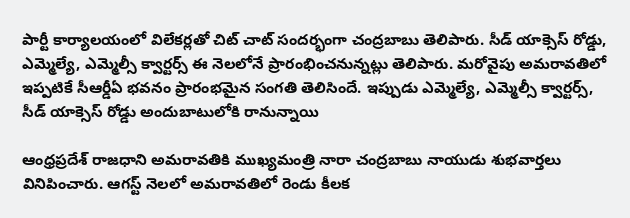పార్టీ కార్యాలయంలో విలేకర్లతో చిట్ చాట్ సందర్భంగా చంద్రబాబు తెలిపారు. సీడ్ యాక్సెస్ రోడ్డు, ఎమ్మెల్యే, ఎమ్మెల్సీ క్వార్టర్స్ ఈ నెలలోనే ప్రారంభించనున్నట్లు తెలిపారు. మరోవైపు అమరావతిలో ఇప్పటికే సీఆర్డీఏ భవనం ప్రారంభమైన సంగతి తెలిసిందే. ఇప్పుడు ఎమ్మెల్యే, ఎమ్మెల్సీ క్వార్టర్స్, సీడ్ యాక్సెస్ రోడ్డు అందుబాటులోకి రానున్నాయి

ఆంధ్రప్రదేశ్ రాజధాని అమరావతికి ముఖ్యమంత్రి నారా చంద్రబాబు నాయుడు శుభవార్తలు వినిపించారు. ఆగస్ట్ నెలలో అమరావతిలో రెండు కీలక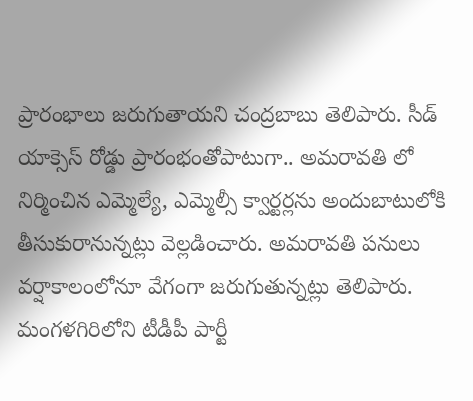ప్రారంభాలు జరుగుతాయని చంద్రబాబు తెలిపారు. సీడ్ యాక్సెస్ రోడ్డు ప్రారంభంతోపాటుగా.. అమరావతి లో నిర్మించిన ఎమ్మెల్యే, ఎమ్మెల్సీ క్వార్టర్లను అందుబాటులోకి తీసుకురానున్నట్లు వెల్లడించారు. అమరావతి పనులు వర్షాకాలంలోనూ వేగంగా జరుగుతున్నట్లు తెలిపారు. మంగళగిరిలోని టీడీపీ పార్టీ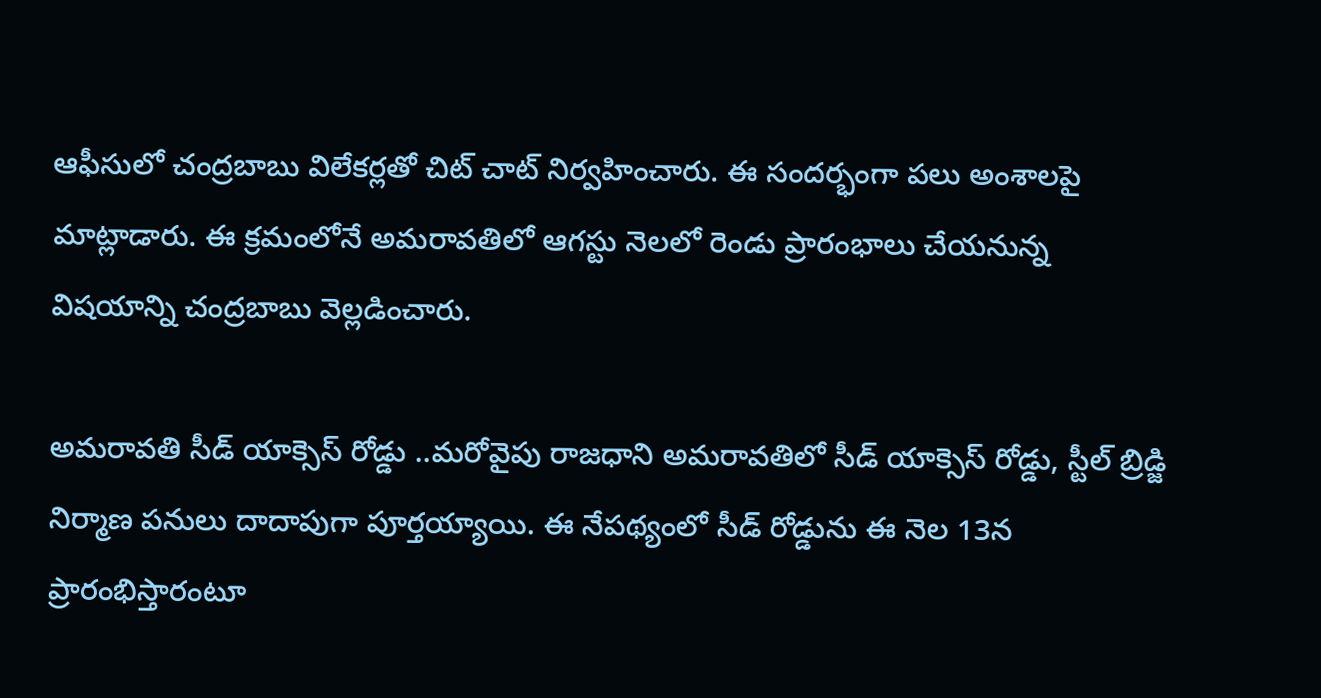ఆఫీసులో చంద్రబాబు విలేకర్లతో చిట్ చాట్ నిర్వహించారు. ఈ సందర్భంగా పలు అంశాలపై మాట్లాడారు. ఈ క్రమంలోనే అమరావతిలో ఆగస్టు నెలలో రెండు ప్రారంభాలు చేయనున్న విషయాన్ని చంద్రబాబు వెల్లడించారు.

అమరావతి సీడ్ యాక్సెస్ రోడ్డు ..మరోవైపు రాజధాని అమరావతిలో సీడ్ యాక్సెస్ రోడ్డు, స్టీల్ బ్రిడ్జి నిర్మాణ పనులు దాదాపుగా పూర్తయ్యాయి. ఈ నేపథ్యంలో సీడ్ రోడ్డును ఈ నెల 13న ప్రారంభిస్తారంటూ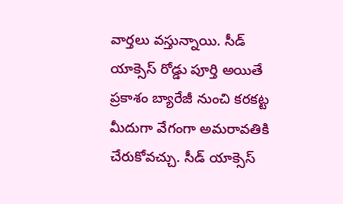వార్తలు వస్తున్నాయి. సీడ్ యాక్సెస్ రోడ్డు పూర్తి అయితే ప్రకాశం బ్యారేజీ నుంచి కరకట్ట మీదుగా వేగంగా అమరావతికి చేరుకోవచ్చు. సీడ్ యాక్సెస్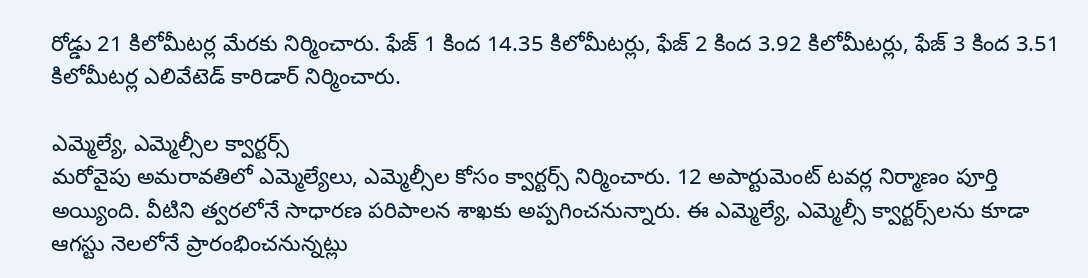రోడ్డు 21 కిలోమీటర్ల మేరకు నిర్మించారు. ఫేజ్ 1 కింద 14.35 కిలోమీటర్లు, ఫేజ్ 2 కింద 3.92 కిలోమీటర్లు, ఫేజ్ 3 కింద 3.51 కిలోమీటర్ల ఎలివేటెడ్ కారిడార్ నిర్మించారు.

ఎమ్మెల్యే, ఎమ్మెల్సీల క్వార్టర్స్
మరోవైపు అమరావతిలో ఎమ్మెల్యేలు, ఎమ్మెల్సీల కోసం క్వార్టర్స్ నిర్మించారు. 12 అపార్టుమెంట్ టవర్ల నిర్మాణం పూర్తి అయ్యింది. వీటిని త్వరలోనే సాధారణ పరిపాలన శాఖకు అప్పగించనున్నారు. ఈ ఎమ్మెల్యే, ఎమ్మెల్సీ క్వార్టర్స్‌లను కూడా ఆగస్టు నెలలోనే ప్రారంభించనున్నట్లు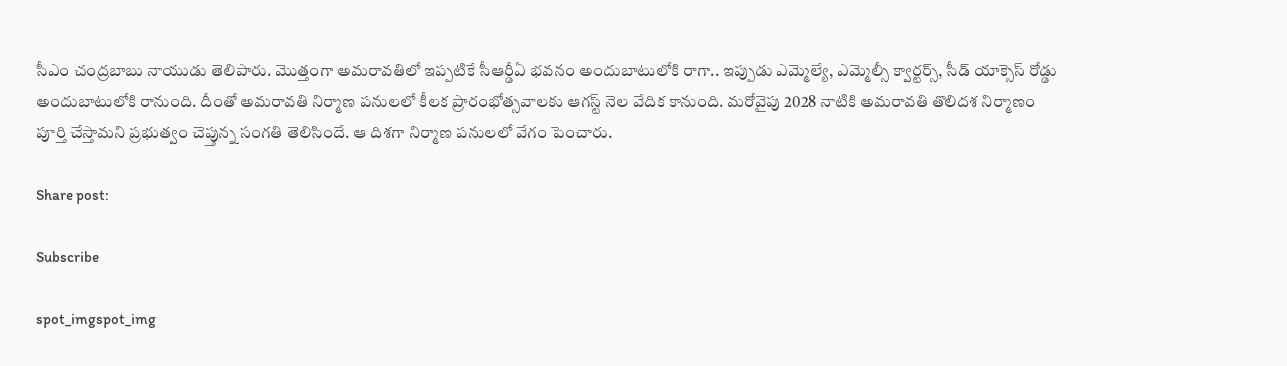సీఎం చంద్రబాబు నాయుడు తెలిపారు. మొత్తంగా అమరావతిలో ఇప్పటికే సీఆర్డీఏ భవనం అందుబాటులోకి రాగా.. ఇప్పుడు ఎమ్మెల్యే, ఎమ్మెల్సీ క్వార్టర్స్, సీడ్ యాక్సెస్ రోడ్డు అందుబాటులోకి రానుంది. దీంతో అమరావతి నిర్మాణ పనులలో కీలక ప్రారంభోత్సవాలకు ఆగస్ట్ నెల వేదిక కానుంది. మరోవైపు 2028 నాటికి అమరావతి తొలిదశ నిర్మాణం పూర్తి చేస్తామని ప్రభుత్వం చెప్తున్న సంగతి తెలిసిందే. ఆ దిశగా నిర్మాణ పనులలో వేగం పెంచారు.

Share post:

Subscribe

spot_imgspot_img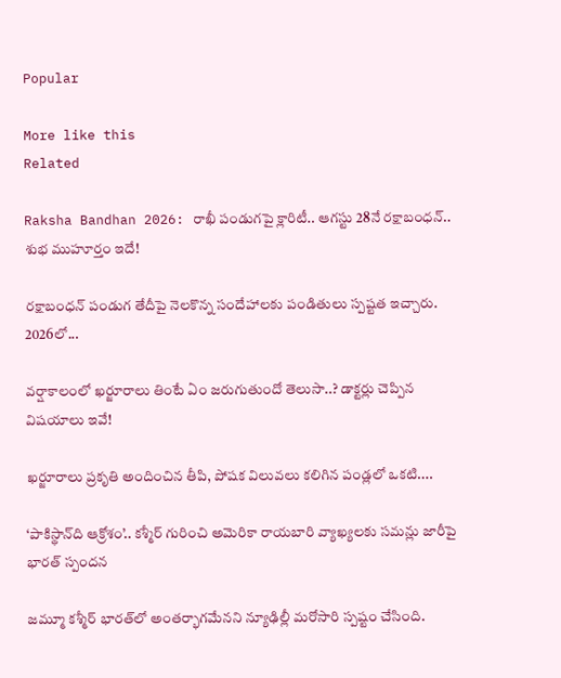Popular

More like this
Related

Raksha Bandhan 2026: రాఖీ పండుగపై క్లారిటీ.. ఆగస్టు 28నే రక్షాబంధన్‌.. శుభ ముహూర్తం ఇదే!

రక్షాబంధన్‌ పండుగ తేదీపై నెలకొన్న సందేహాలకు పండితులు స్పష్టత ఇచ్చారు. 2026లో...

వర్షాకాలంలో ఖర్జూరాలు తింటే ఏం జరుగుతుందో తెలుసా..? డాక్టర్లు చెప్పిన విషయాలు ఇవే!

ఖర్జూరాలు ప్రకృతి అందించిన తీపి, పోషక విలువలు కలిగిన పండ్లలో ఒకటి....

‘పాకిస్థాన్‌ది ఆక్రోశం’.. కశ్మీర్‌ గురించి అమెరికా రాయబారి వ్యాఖ్యలకు సమన్లు జారీపై భారత్ స్పందన

జమ్మూ కశ్మీర్‌ భారత్‌లో అంతర్భాగమేనని న్యూఢిల్లీ మరోసారి స్పష్టం చేసింది.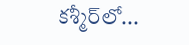కశ్మీర్‌లో...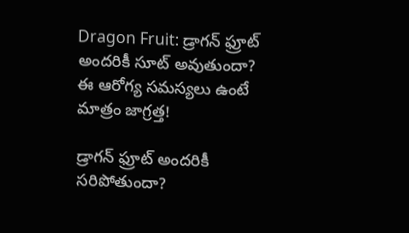Dragon Fruit: డ్రాగన్ ఫ్రూట్ అందరికీ సూట్ అవుతుందా? ఈ ఆరోగ్య సమస్యలు ఉంటే మాత్రం జాగ్రత్త!

డ్రాగన్ ఫ్రూట్ అందరికీ సరిపోతుందా?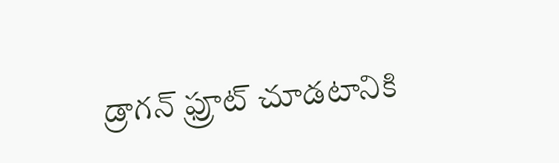డ్రాగన్ ఫ్రూట్‌ చూడటానికి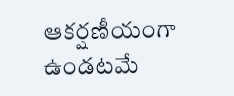ఆకర్షణీయంగా ఉండటమే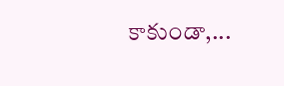కాకుండా,...